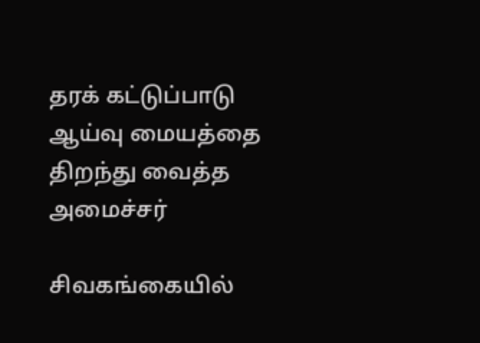தரக் கட்டுப்பாடு ஆய்வு மையத்தை திறந்து வைத்த அமைச்சர்

சிவகங்கையில்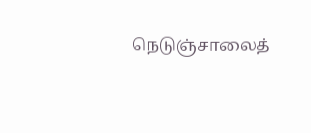நெடுஞ்சாலைத்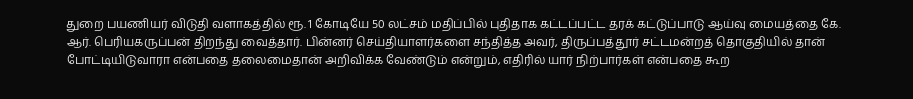துறை பயணியர் விடுதி வளாகத்தில் ரூ. 1 கோடியே 50 லட்சம் மதிப்பில் புதிதாக கட்டப்பட்ட தரக் கட்டுப்பாடு ஆய்வு மையத்தை கே. ஆர். பெரியகருப்பன் திறந்து வைத்தார். பின்னர் செய்தியாளர்களை சந்தித்த அவர், திருப்பத்தூர் சட்டமன்றத் தொகுதியில் தான் போட்டியிடுவாரா என்பதை தலைமைதான் அறிவிக்க வேண்டும் என்றும், எதிரில் யார் நிற்பார்கள் என்பதை கூற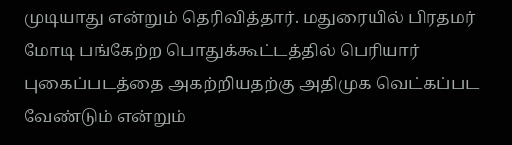முடியாது என்றும் தெரிவித்தார். மதுரையில் பிரதமர் மோடி பங்கேற்ற பொதுக்கூட்டத்தில் பெரியார் புகைப்படத்தை அகற்றியதற்கு அதிமுக வெட்கப்பட வேண்டும் என்றும்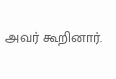அவர் கூறினார்.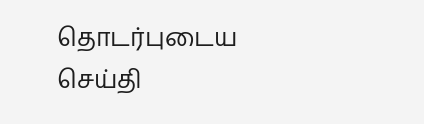தொடர்புடைய செய்தி